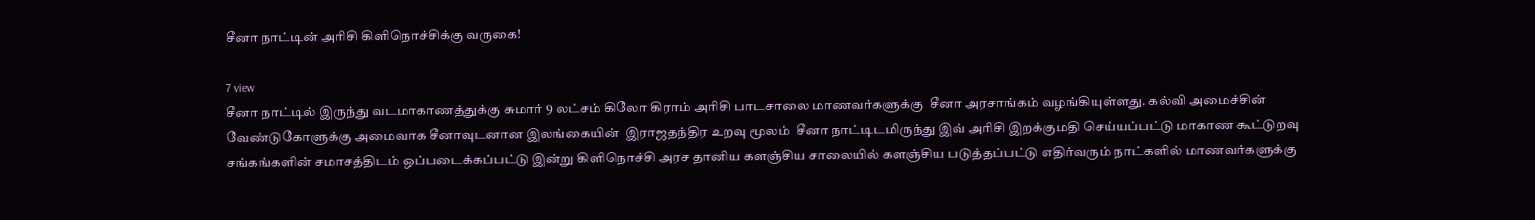சீனா நாட்டின் அரிசி கிளிநொச்சிக்கு வருகை!

7 view
சீனா நாட்டில் இருந்து வடமாகாணத்துக்கு சுமார் 9 லட்சம் கிலோ கிராம் அரிசி பாடசாலை மாணவர்களுக்கு  சீனா அரசாங்கம் வழங்கியுள்ளது. கல்வி அமைச்சின் வேண்டுகோளுக்கு அமைவாக சீனாவுடனான இலங்கையின்  இராஜதந்திர உறவு மூலம்  சீனா நாட்டிடமிருந்து இவ் அரிசி இறக்குமதி செய்யப்பட்டு மாகாண கூட்டுறவு சங்கங்களின் சமாசத்திடம் ஒப்படைக்கப்பட்டு இன்று கிளிநொச்சி அரச தானிய களஞ்சிய சாலையில் களஞ்சிய படுத்தப்பட்டு எதிர்வரும் நாட்களில் மாணவர்களுக்கு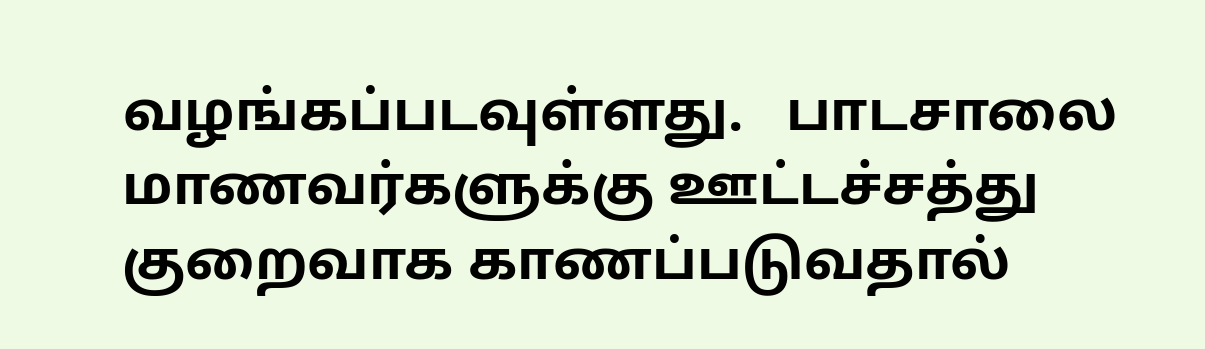வழங்கப்படவுள்ளது.   பாடசாலை மாணவர்களுக்கு ஊட்டச்சத்து குறைவாக காணப்படுவதால்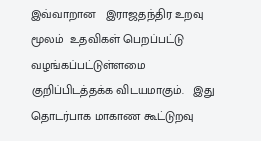இவ்வாறான   இராஜதந்திர உறவு மூலம்  உதவிகள் பெறப்பட்டு வழங்கப்பட்டுள்ளமை குறிப்பிடத்தக்க விடயமாகும்.   இது தொடர்பாக மாகாண கூட்டுறவு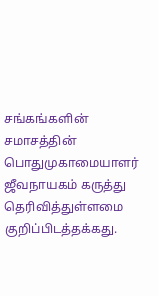சங்கங்களின் சமாசத்தின் பொதுமுகாமையாளர் ஜீவநாயகம் கருத்து தெரிவித்துள்ளமை குறிப்பிடத்தக்கது.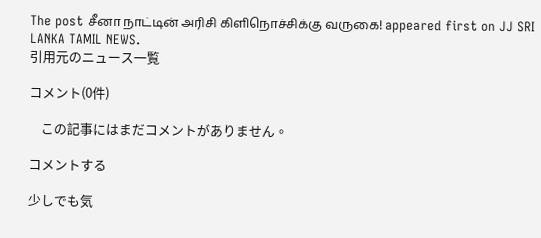The post சீனா நாட்டின் அரிசி கிளிநொச்சிக்கு வருகை! appeared first on JJ SRI LANKA TAMIL NEWS.
引用元のニュース一覧

コメント(0件)

    この記事にはまだコメントがありません。

コメントする

少しでも気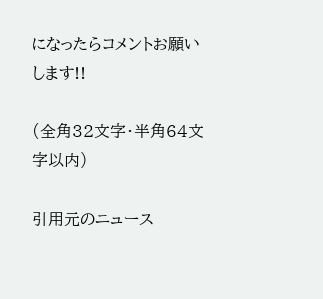になったらコメントお願いします!!

(全角32文字・半角64文字以内)

引用元のニュース